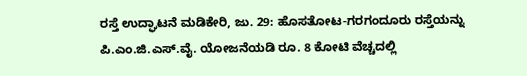ರಸ್ತೆ ಉದ್ಘಾಟನೆ ಮಡಿಕೇರಿ, ಜು. 29: ಹೊಸತೋಟ-ಗರಗಂದೂರು ರಸ್ತೆಯನ್ನು ಪಿ.ಎಂ.ಜಿ.ಎಸ್.ವೈ. ಯೋಜನೆಯಡಿ ರೂ. 8 ಕೋಟಿ ವೆಚ್ಚದಲ್ಲಿ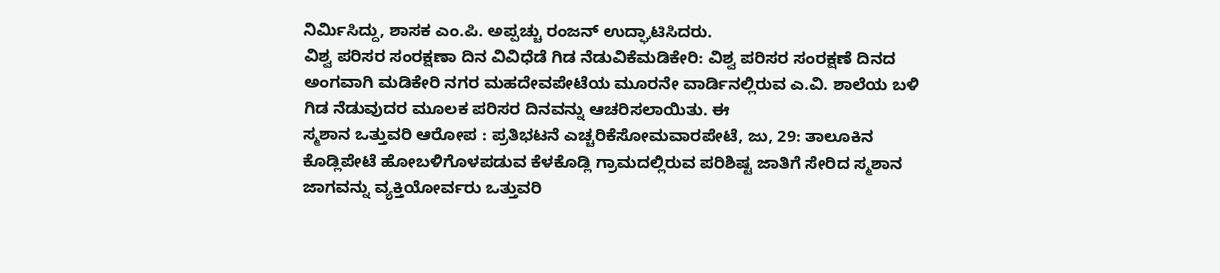ನಿರ್ಮಿಸಿದ್ದು, ಶಾಸಕ ಎಂ.ಪಿ. ಅಪ್ಪಚ್ಚು ರಂಜನ್ ಉದ್ಘಾಟಿಸಿದರು.
ವಿಶ್ವ ಪರಿಸರ ಸಂರಕ್ಷಣಾ ದಿನ ವಿವಿಧೆಡೆ ಗಿಡ ನೆಡುವಿಕೆಮಡಿಕೇರಿ: ವಿಶ್ವ ಪರಿಸರ ಸಂರಕ್ಷಣೆ ದಿನದ ಅಂಗವಾಗಿ ಮಡಿಕೇರಿ ನಗರ ಮಹದೇವಪೇಟೆಯ ಮೂರನೇ ವಾರ್ಡಿನಲ್ಲಿರುವ ಎ.ವಿ. ಶಾಲೆಯ ಬಳಿ ಗಿಡ ನೆಡುವುದರ ಮೂಲಕ ಪರಿಸರ ದಿನವನ್ನು ಆಚರಿಸಲಾಯಿತು. ಈ
ಸ್ಮಶಾನ ಒತ್ತುವರಿ ಆರೋಪ : ಪ್ರತಿಭಟನೆ ಎಚ್ಚರಿಕೆಸೋಮವಾರಪೇಟೆ, ಜು, 29: ತಾಲೂಕಿನ ಕೊಡ್ಲಿಪೇಟೆ ಹೋಬಳಿಗೊಳಪಡುವ ಕೆಳಕೊಡ್ಲಿ ಗ್ರಾಮದಲ್ಲಿರುವ ಪರಿಶಿಷ್ಟ ಜಾತಿಗೆ ಸೇರಿದ ಸ್ಮಶಾನ ಜಾಗವನ್ನು ವ್ಯಕ್ತಿಯೋರ್ವರು ಒತ್ತುವರಿ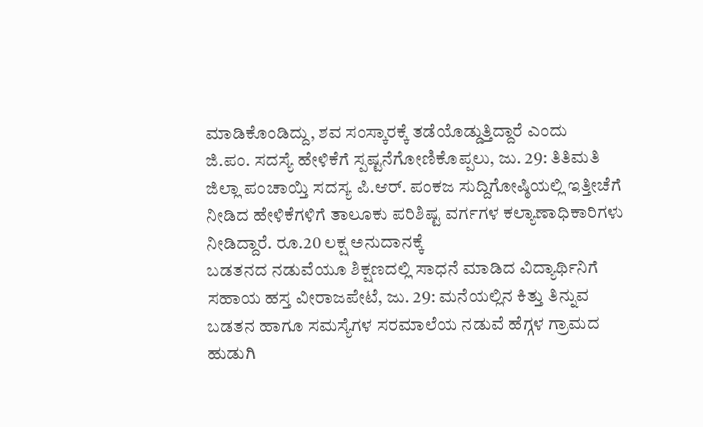ಮಾಡಿಕೊಂಡಿದ್ದು, ಶವ ಸಂಸ್ಕಾರಕ್ಕೆ ತಡೆಯೊಡ್ಡುತ್ತಿದ್ದಾರೆ ಎಂದು
ಜಿ.ಪಂ. ಸದಸ್ಯೆ ಹೇಳಿಕೆಗೆ ಸ್ಪಷ್ಟನೆಗೋಣಿಕೊಪ್ಪಲು, ಜು. 29: ತಿತಿಮತಿ ಜಿಲ್ಲಾ ಪಂಚಾಯ್ತಿ ಸದಸ್ಯ ಪಿ.ಆರ್. ಪಂಕಜ ಸುದ್ದಿಗೋಷ್ಠಿಯಲ್ಲಿ ಇತ್ತೀಚೆಗೆ ನೀಡಿದ ಹೇಳಿಕೆಗಳಿಗೆ ತಾಲೂಕು ಪರಿಶಿಷ್ಟ ವರ್ಗಗಳ ಕಲ್ಯಾಣಾಧಿಕಾರಿಗಳು ನೀಡಿದ್ದಾರೆ. ರೂ.20 ಲಕ್ಷ ಅನುದಾನಕ್ಕೆ
ಬಡತನದ ನಡುವೆಯೂ ಶಿಕ್ಷಣದಲ್ಲಿ ಸಾಧನೆ ಮಾಡಿದ ವಿದ್ಯಾರ್ಥಿನಿಗೆ ಸಹಾಯ ಹಸ್ತ ವೀರಾಜಪೇಟೆ, ಜು. 29: ಮನೆಯಲ್ಲಿನ ಕಿತ್ತು ತಿನ್ನುವ ಬಡತನ ಹಾಗೂ ಸಮಸ್ಯೆಗಳ ಸರಮಾಲೆಯ ನಡುವೆ ಹೆಗ್ಗಳ ಗ್ರಾಮದ ಹುಡುಗಿ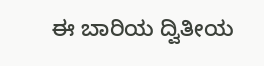ಈ ಬಾರಿಯ ದ್ವಿತೀಯ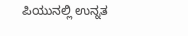ಪಿಯುನಲ್ಲಿ ಉನ್ನತ